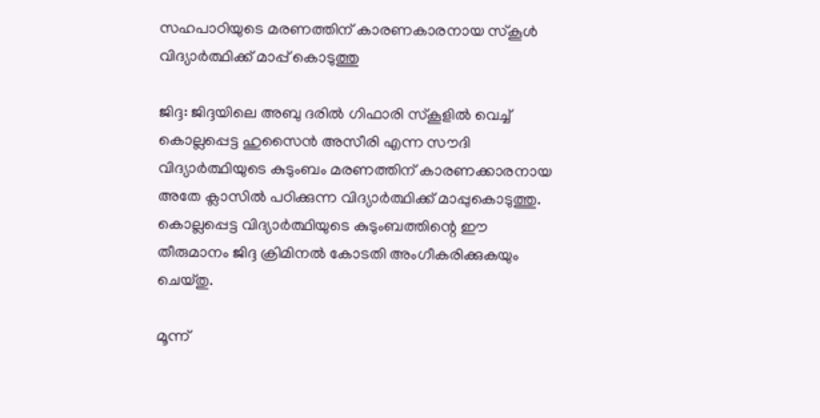സഹപാഠിയുടെ മരണത്തിന് കാരണകാരനായ സ്‌കൂള്‍ വിദ്യാര്‍ത്ഥിക്ക് മാപ്പ് കൊടുത്തു

ജിദ്ദ: ജിദ്ദയിലെ അബു ദരില്‍ ഗിഫാരി സ്‌കൂളില്‍ വെച്ച് കൊല്ലപ്പെട്ട ഹുസൈന്‍ അസീരി എന്ന സൗദി വിദ്യാര്‍ത്ഥിയുടെ കുടുംബം മരണത്തിന് കാരണക്കാരനായ അതേ ക്ലാസില്‍ പഠിക്കുന്ന വിദ്യാര്‍ത്ഥിക്ക് മാപ്പുകൊടുത്തു. കൊല്ലപ്പെട്ട വിദ്യാര്‍ത്ഥിയുടെ കുടുംബത്തിന്റെ ഈ തീരുമാനം ജിദ്ദ ക്രിമിനല്‍ കോടതി അംഗീകരിക്കുകയും ചെയ്തു.

മൂന്ന്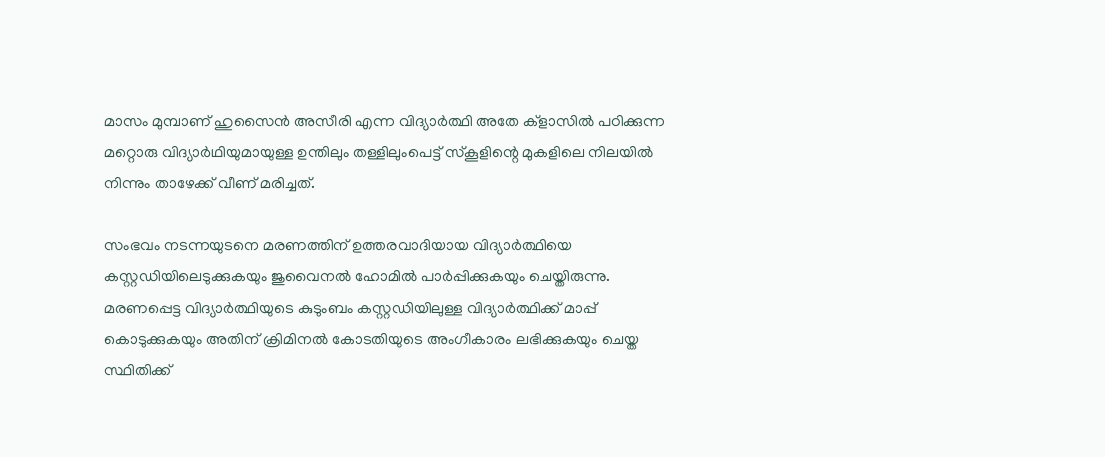മാസം മുമ്പാണ് ഹുസൈന്‍ അസീരി എന്ന വിദ്യാര്‍ത്ഥി അതേ ക്‌ളാസില്‍ പഠിക്കുന്ന മറ്റൊരു വിദ്യാര്‍ഥിയുമായുള്ള ഉന്തിലും തള്ളിലുംപെട്ട് സ്‌കൂളിന്റെ മുകളിലെ നിലയില്‍ നിന്നും താഴേക്ക് വീണ് മരിച്ചത്.

സംഭവം നടന്നയുടനെ മരണത്തിന് ഉത്തരവാദിയായ വിദ്യാര്‍ത്ഥിയെ കസ്റ്റഡിയിലെടുക്കുകയും ജുവൈനല്‍ ഹോമില്‍ പാര്‍പ്പിക്കുകയും ചെയ്തിരുന്നു. മരണപ്പെട്ട വിദ്യാര്‍ത്ഥിയുടെ കുടുംബം കസ്റ്റഡിയിലുള്ള വിദ്യാര്‍ത്ഥിക്ക് മാപ്പ് കൊടുക്കുകയും അതിന് ക്രിമിനല്‍ കോടതിയുടെ അംഗീകാരം ലഭിക്കുകയും ചെയ്ത സ്ഥിതിക്ക്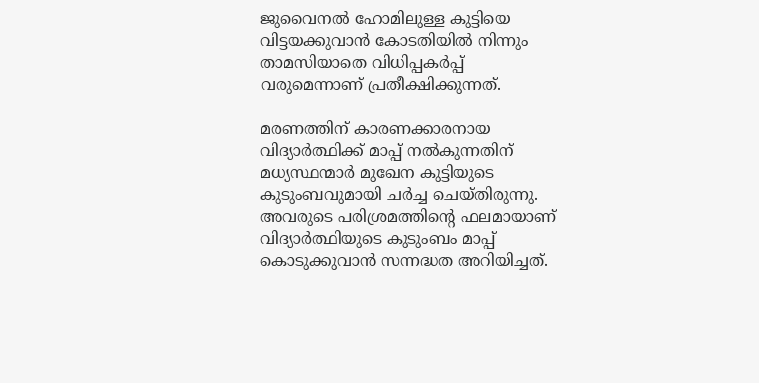ജുവൈനല്‍ ഹോമിലുള്ള കുട്ടിയെ വിട്ടയക്കുവാന്‍ കോടതിയില്‍ നിന്നും താമസിയാതെ വിധിപ്പകര്‍പ്പ് വരുമെന്നാണ് പ്രതീക്ഷിക്കുന്നത്.

മരണത്തിന് കാരണക്കാരനായ വിദ്യാര്‍ത്ഥിക്ക് മാപ്പ് നല്‍കുന്നതിന് മധ്യസ്ഥന്മാര്‍ മുഖേന കുട്ടിയുടെ കുടുംബവുമായി ചര്‍ച്ച ചെയ്തിരുന്നു. അവരുടെ പരിശ്രമത്തിന്റെ ഫലമായാണ് വിദ്യാര്‍ത്ഥിയുടെ കുടുംബം മാപ്പ് കൊടുക്കുവാന്‍ സന്നദ്ധത അറിയിച്ചത്.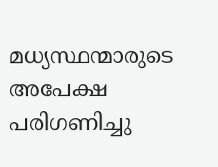മധ്യസ്ഥന്മാരുടെ അപേക്ഷ പരിഗണിച്ചു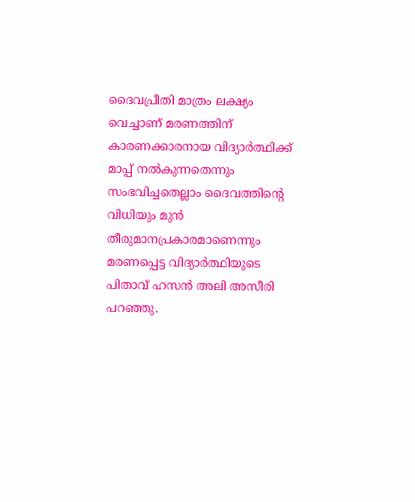ദൈവപ്രീതി മാത്രം ലക്ഷ്യം വെച്ചാണ് മരണത്തിന് കാരണക്കാരനായ വിദ്യാര്‍ത്ഥിക്ക് മാപ്പ് നല്‍കുന്നതെന്നും സംഭവിച്ചതെല്ലാം ദൈവത്തിന്റെ വിധിയും മുന്‍ തീരുമാനപ്രകാരമാണെന്നും മരണപ്പെട്ട വിദ്യാര്‍ത്ഥിയുടെ പിതാവ് ഹസന്‍ അലി അസീരി പറഞ്ഞു.